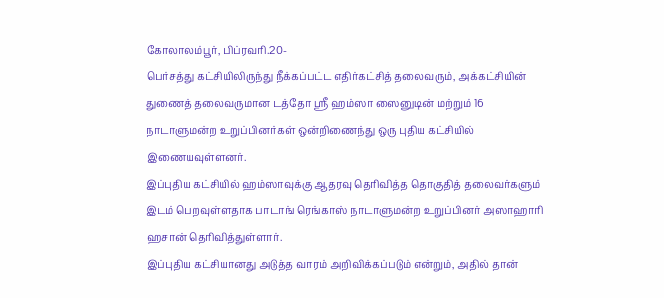கோலாலம்பூர், பிப்ரவரி.20-
பெர்சத்து கட்சியிலிருந்து நீக்கப்பட்ட எதிர்கட்சித் தலைவரும், அக்கட்சியின் துணைத் தலைவருமான டத்தோ ஶ்ரீ ஹம்ஸா ஸைனுடின் மற்றும் 16 நாடாளுமன்ற உறுப்பினர்கள் ஒன்றிணைந்து ஒரு புதிய கட்சியில் இணையவுள்ளனர்.
இப்புதிய கட்சியில் ஹம்ஸாவுக்கு ஆதரவு தெரிவித்த தொகுதித் தலைவர்களும் இடம் பெறவுள்ளதாக பாடாங் ரெங்காஸ் நாடாளுமன்ற உறுப்பினர் அஸாஹாரி ஹசான் தெரிவித்துள்ளார்.
இப்புதிய கட்சியானது அடுத்த வாரம் அறிவிக்கப்படும் என்றும், அதில் தான்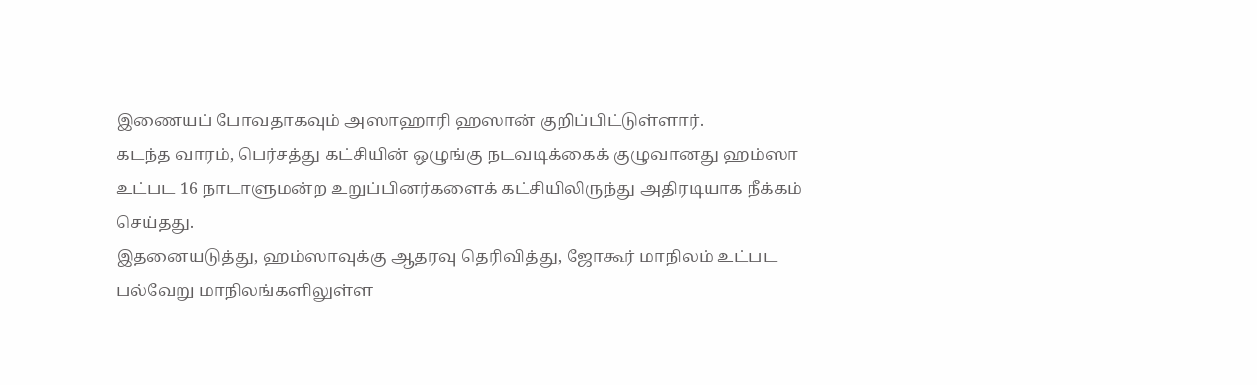இணையப் போவதாகவும் அஸாஹாரி ஹஸான் குறிப்பிட்டுள்ளார்.
கடந்த வாரம், பெர்சத்து கட்சியின் ஒழுங்கு நடவடிக்கைக் குழுவானது ஹம்ஸா உட்பட 16 நாடாளுமன்ற உறுப்பினர்களைக் கட்சியிலிருந்து அதிரடியாக நீக்கம் செய்தது.
இதனையடுத்து, ஹம்ஸாவுக்கு ஆதரவு தெரிவித்து, ஜோகூர் மாநிலம் உட்பட பல்வேறு மாநிலங்களிலுள்ள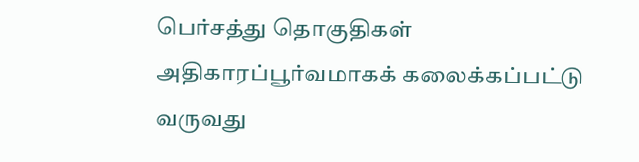பெர்சத்து தொகுதிகள் அதிகாரப்பூர்வமாகக் கலைக்கப்பட்டு வருவது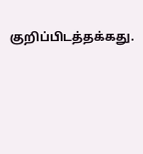குறிப்பிடத்தக்கது.